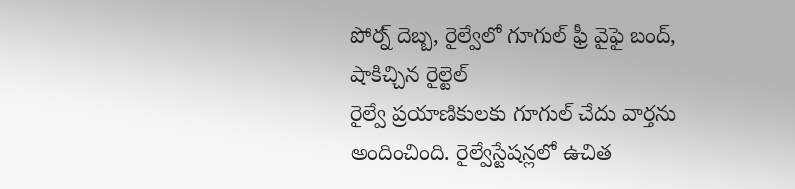పోర్న్ దెబ్బ, రైల్వేలో గూగుల్ ఫ్రీ వైఫై బంద్, షాకిచ్చిన రైల్టెల్
రైల్వే ప్రయాణికులకు గూగుల్ చేదు వార్తను అందించింది. రైల్వేస్టేషన్లలో ఉచిత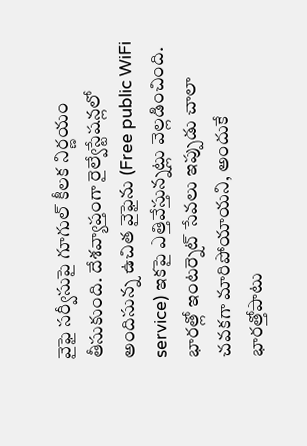వైఫై సర్వీసుపై గూగుల్ కీలక నిర్ణయం తీసుకుంది. దేశవ్యాప్తంగా రైల్వేస్టేషన్లలో అందిసున్న ఉచిత వైఫైను (Free public WiFi service) ఇకపై ఎత్తివేస్తున్నట్లు వెల్లడించింది. భారత్లో ఇంటర్నెట్ సేవలు ఇప్పుడు చాలా చవకగా మారిపోయాయని, అందుకే భారత్తోపాటు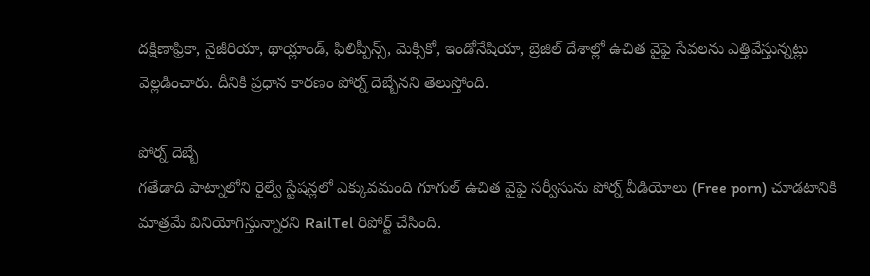దక్షిణాఫ్రికా, నైజీరియా, థాయ్లాండ్, ఫిలిప్పీన్స్, మెక్సికో, ఇండోనేషియా, బ్రెజిల్ దేశాల్లో ఉచిత వైఫై సేవలను ఎత్తివేస్తున్నట్లు వెల్లడించారు. దీనికి ప్రధాన కారణం పోర్న్ దెబ్బేనని తెలుస్తోంది.

పోర్న్ దెబ్బే
గతేడాది పాట్నాలోని రైల్వే స్టేషన్లలో ఎక్కువమంది గూగుల్ ఉచిత వైఫై సర్వీసును పోర్న్ వీడియోలు (Free porn) చూడటానికి మాత్రమే వినియోగిస్తున్నారని RailTel రిపోర్ట్ చేసింది.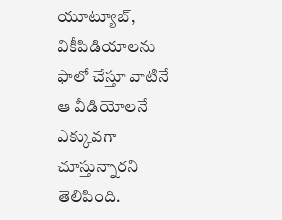యూట్యూబ్, వికీపిడియాలను ఫాలో చేస్తూ వాటినే ఆ వీడియోలనే ఎక్కువగా చూస్తున్నారని తెలిపింది.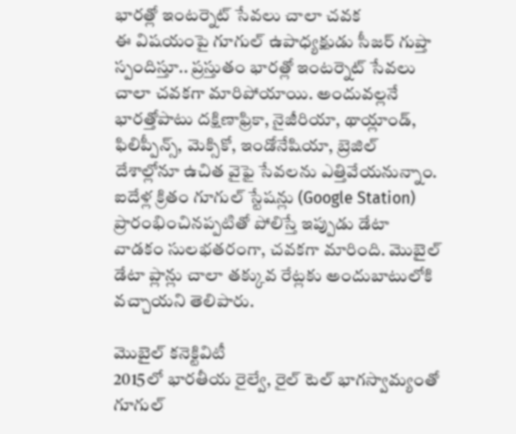భారత్లో ఇంటర్నెట్ సేవలు చాలా చవక
ఈ విషయంపై గూగుల్ ఉపాధ్యక్షుడు సీజర్ గుప్తా స్పందిస్తూ.. ప్రస్తుతం భారత్లో ఇంటర్నెట్ సేవలు చాలా చవకగా మారిపోయాయి. అందువల్లనే భారత్తోపాటు దక్షిణాఫ్రికా, నైజీరియా, థాయ్లాండ్, ఫిలిప్పీన్స్, మెక్సికో, ఇండోనేషియా, బ్రెజిల్ దేశాల్లోనూ ఉచిత వైఫై సేవలను ఎత్తివేయనున్నాం. ఐదేళ్ల క్రితం గూగుల్ స్టేషన్లు (Google Station) ప్రారంభించినప్పటితో పోలిస్తే ఇప్పుడు డేటా వాడకం సులభతరంగా, చవకగా మారింది. మొబైల్ డేటా ప్లాన్లు చాలా తక్కువ రేట్లకు అందుబాటులోకి వచ్చాయని తెలిపారు.

మొబైల్ కనెక్టివిటీ
2015లో భారతీయ రైల్వే, రైల్ టెల్ భాగస్వామ్యంతో గూగుల్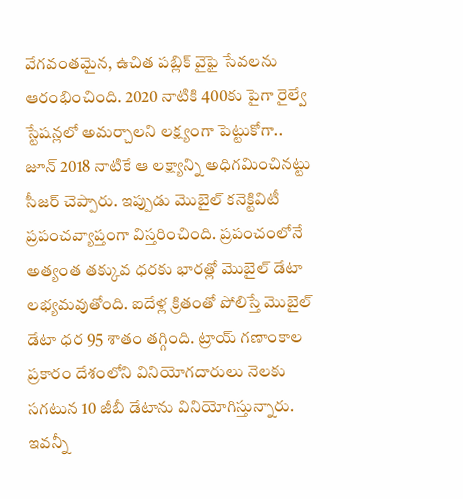వేగవంతమైన, ఉచిత పబ్లిక్ వైఫై సేవలను ఆరంభించింది. 2020 నాటికి 400కు పైగా రైల్వే స్టేషన్లలో అమర్చాలని లక్ష్యంగా పెట్టుకోగా.. జూన్ 2018 నాటికే ఆ లక్ష్యాన్ని అధిగమించినట్టు సీజర్ చెప్పారు. ఇప్పుడు మొబైల్ కనెక్టివిటీ ప్రపంచవ్యాప్తంగా విస్తరించింది. ప్రపంచంలోనే అత్యంత తక్కువ ధరకు భారత్లో మొబైల్ డేటా లభ్యమవుతోంది. ఐదేళ్ల క్రితంతో పోలిస్తే మొబైల్ డేటా ధర 95 శాతం తగ్గింది. ట్రాయ్ గణాంకాల ప్రకారం దేశంలోని వినియోగదారులు నెలకు సగటున 10 జీబీ డేటాను వినియోగిస్తున్నారు. ఇవన్నీ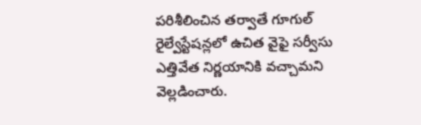పరిశీలించిన తర్వాతే గూగుల్ రైల్వేస్టేషన్లలో ఉచిత వైఫై సర్వీసు ఎత్తివేత నిర్ణయానికి వచ్చామని వెల్లడించారు.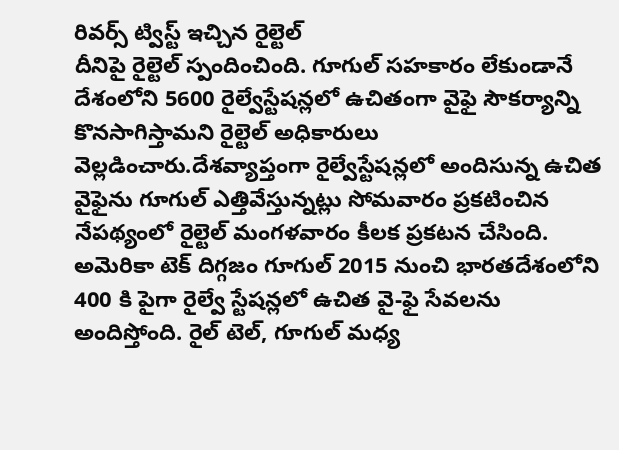రివర్స్ ట్విస్ట్ ఇచ్చిన రైల్టెల్
దీనిపై రైల్టెల్ స్పందించింది. గూగుల్ సహకారం లేకుండానే దేశంలోని 5600 రైల్వేస్టేషన్లలో ఉచితంగా వైఫై సౌకర్యాన్ని కొనసాగిస్తామని రైల్టెల్ అధికారులు వెల్లడించారు.దేశవ్యాప్తంగా రైల్వేస్టేషన్లలో అందిసున్న ఉచిత వైఫైను గూగుల్ ఎత్తివేస్తున్నట్లు సోమవారం ప్రకటించిన నేపథ్యంలో రైల్టెల్ మంగళవారం కీలక ప్రకటన చేసింది. అమెరికా టెక్ దిగ్గజం గూగుల్ 2015 నుంచి భారతదేశంలోని 400 కి పైగా రైల్వే స్టేషన్లలో ఉచిత వై-ఫై సేవలను అందిస్తోంది. రైల్ టెల్, గూగుల్ మధ్య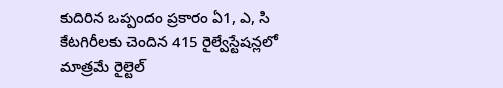కుదిరిన ఒప్పందం ప్రకారం ఏ1, ఎ, సి కేటగిరీలకు చెందిన 415 రైల్వేస్టేషన్లలో మాత్రమే రైల్టెల్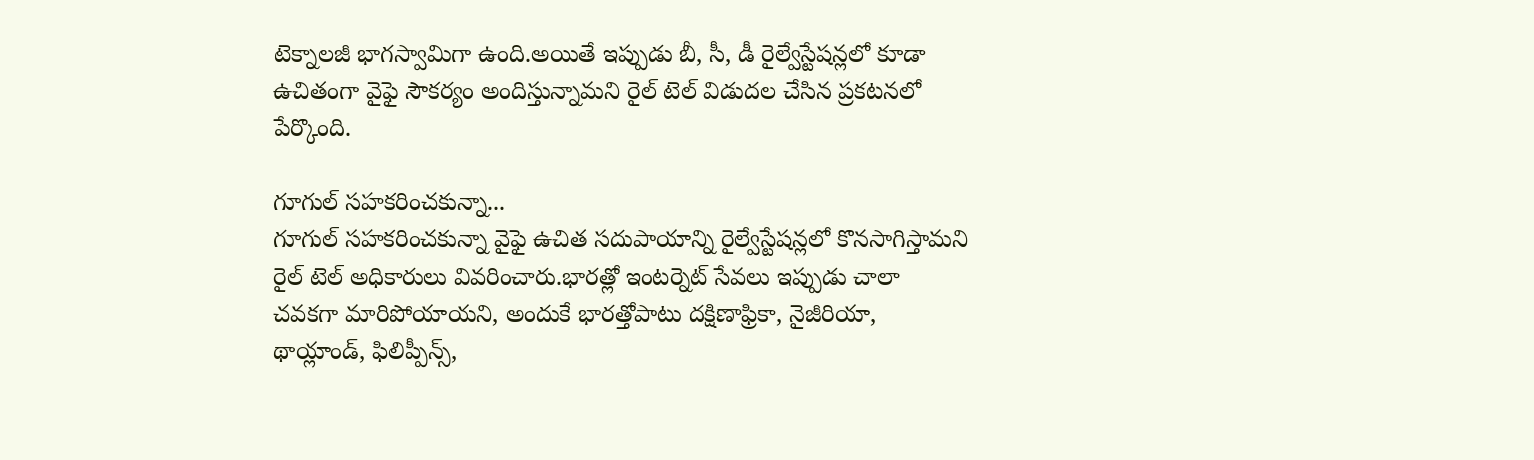టెక్నాలజీ భాగస్వామిగా ఉంది.అయితే ఇప్పుడు బీ, సీ, డీ రైల్వేస్టేషన్లలో కూడా ఉచితంగా వైఫై సౌకర్యం అందిస్తున్నామని రైల్ టెల్ విడుదల చేసిన ప్రకటనలో పేర్కొంది.

గూగుల్ సహకరించకున్నా...
గూగుల్ సహకరించకున్నా వైఫై ఉచిత సదుపాయాన్ని రైల్వేస్టేషన్లలో కొనసాగిస్తామని రైల్ టెల్ అధికారులు వివరించారు.భారత్లో ఇంటర్నెట్ సేవలు ఇప్పుడు చాలా చవకగా మారిపోయాయని, అందుకే భారత్తోపాటు దక్షిణాఫ్రికా, నైజీరియా, థాయ్లాండ్, ఫిలిప్పీన్స్,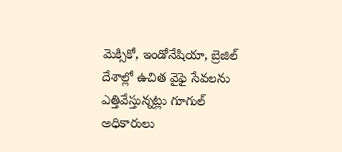మెక్సికో, ఇండోనేషియా, బ్రెజిల్ దేశాల్లో ఉచిత వైఫై సేవలను ఎత్తివేస్తున్నట్లు గూగుల్ అధికారులు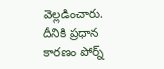వెల్లడించారు. దీనికి ప్రధాన కారణం పోర్న్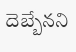దెబ్బేనని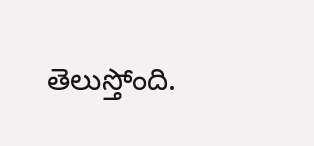తెలుస్తోంది.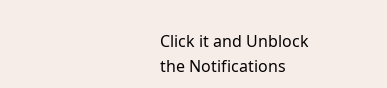Click it and Unblock the Notifications